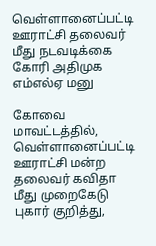வெள்ளானைப்பட்டி ஊராட்சி தலைவர் மீது நடவடிக்கை கோரி அதிமுக எம்எல்ஏ மனு

கோவை மாவட்டத்தில், வெள்ளானைப்பட்டி ஊராட்சி மன்ற தலைவர் கவிதா மீது முறைகேடு புகார் குறித்து,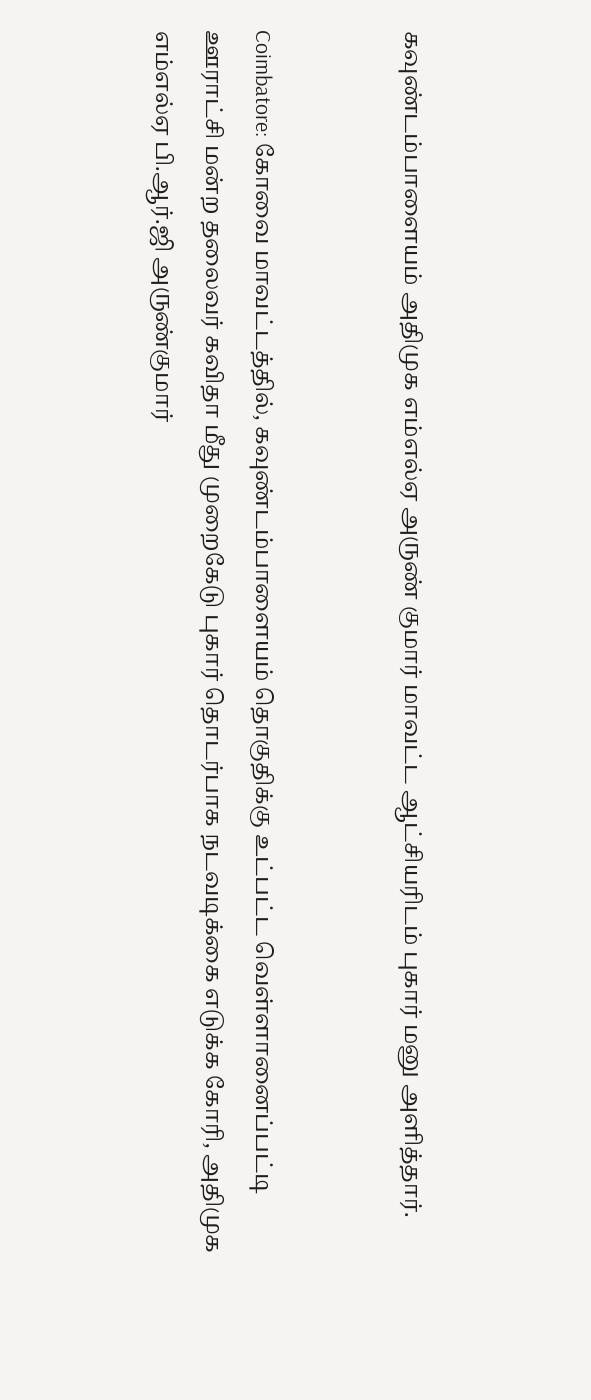கவுண்டம்பாளையம் அதிமுக எம்எல்ஏ அருண் குமார் மாவட்ட ஆட்சியரிடம் புகார் மனு அளித்தார்.


Coimbatore: கோவை மாவட்டத்தில், கவுண்டம்பாளையம் தொகுதிக்கு உட்பட்ட வெள்ளானைப்பட்டி ஊராட்சி மன்ற தலைவர் கவிதா மீது முறைகேடு புகார் தொடர்பாக நடவடிக்கை எடுக்க கோரி, அதிமுக எம்எல்ஏ பி.ஆர்.ஜி அருண்குமார்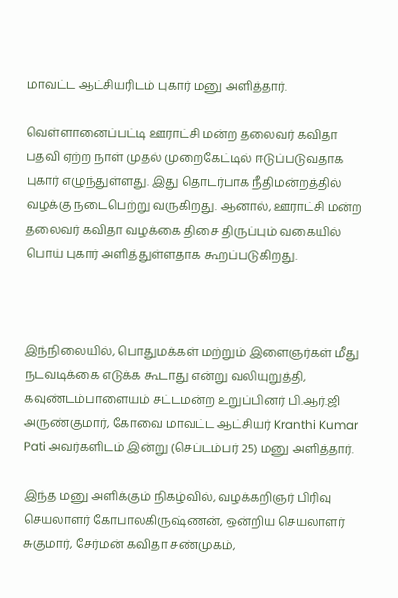மாவட்ட ஆட்சியரிடம் புகார் மனு அளித்தார்.

வெள்ளானைப்பட்டி ஊராட்சி மன்ற தலைவர் கவிதா பதவி ஏற்ற நாள் முதல் முறைகேட்டில் ஈடுப்படுவதாக புகார் எழுந்துள்ளது. இது தொடர்பாக நீதிமன்றத்தில் வழக்கு நடைபெற்று வருகிறது. ஆனால், ஊராட்சி மன்ற தலைவர் கவிதா வழக்கை திசை திருப்பும் வகையில் பொய் புகார் அளித்துள்ளதாக கூறப்படுகிறது.



இந்நிலையில், பொதுமக்கள் மற்றும் இளைஞர்கள் மீது நடவடிக்கை எடுக்க கூடாது என்று வலியுறுத்தி, கவுண்டம்பாளையம் சட்டமன்ற உறுப்பினர் பி.ஆர்.ஜி அருண்குமார், கோவை மாவட்ட ஆட்சியர் Kranthi Kumar Pati அவர்களிடம் இன்று (செப்டம்பர் 25) மனு அளித்தார்.

இந்த மனு அளிக்கும் நிகழ்வில், வழக்கறிஞர் பிரிவு செயலாளர் கோபாலகிருஷ்ணன், ஒன்றிய செயலாளர் சுகுமார், சேர்மன் கவிதா சண்முகம்,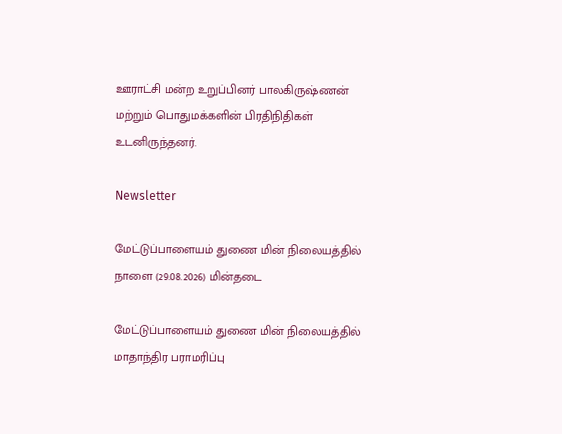ஊராட்சி மன்ற உறுப்பினர் பாலகிருஷ்ணன் மற்றும் பொதுமக்களின் பிரதிநிதிகள் உடனிருந்தனர்.

Newsletter

மேட்டுப்பாளையம் துணை மின் நிலையத்தில் நாளை (29.08.2026) மின்தடை

மேட்டுப்பாளையம் துணை மின் நிலையத்தில் மாதாந்திர பராமரிப்பு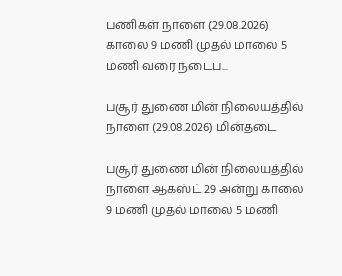பணிகள் நாளை (29.08.2026) காலை 9 மணி முதல் மாலை 5 மணி வரை நடைப...

பசூர் துணை மின் நிலையத்தில் நாளை (29.08.2026) மின்தடை

பசூர் துணை மின் நிலையத்தில் நாளை ஆகஸ்ட் 29 அன்று காலை 9 மணி முதல் மாலை 5 மணி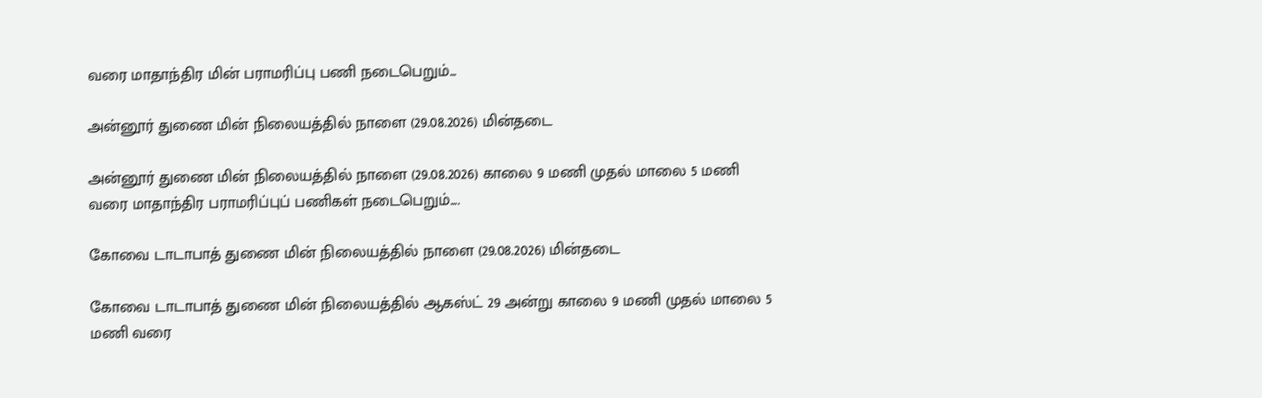வரை மாதாந்திர மின் பராமரிப்பு பணி நடைபெறும்...

அன்னூர் துணை மின் நிலையத்தில் நாளை (29.08.2026) மின்தடை

அன்னூர் துணை மின் நிலையத்தில் நாளை (29.08.2026) காலை 9 மணி முதல் மாலை 5 மணி வரை மாதாந்திர பராமரிப்புப் பணிகள் நடைபெறும்....

கோவை டாடாபாத் துணை மின் நிலையத்தில் நாளை (29.08.2026) மின்தடை

கோவை டாடாபாத் துணை மின் நிலையத்தில் ஆகஸ்ட் 29 அன்று காலை 9 மணி முதல் மாலை 5 மணி வரை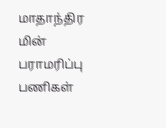மாதாந்திர மின் பராமரிப்பு பணிகள்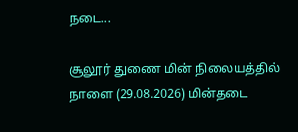நடை...

சூலூர் துணை மின் நிலையத்தில் நாளை (29.08.2026) மின்தடை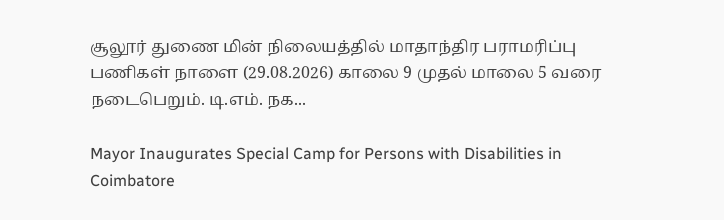சூலூர் துணை மின் நிலையத்தில் மாதாந்திர பராமரிப்பு பணிகள் நாளை (29.08.2026) காலை 9 முதல் மாலை 5 வரை நடைபெறும். டி.எம். நக...

Mayor Inaugurates Special Camp for Persons with Disabilities in Coimbatore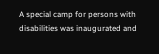A special camp for persons with disabilities was inaugurated and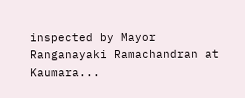inspected by Mayor Ranganayaki Ramachandran at Kaumara...